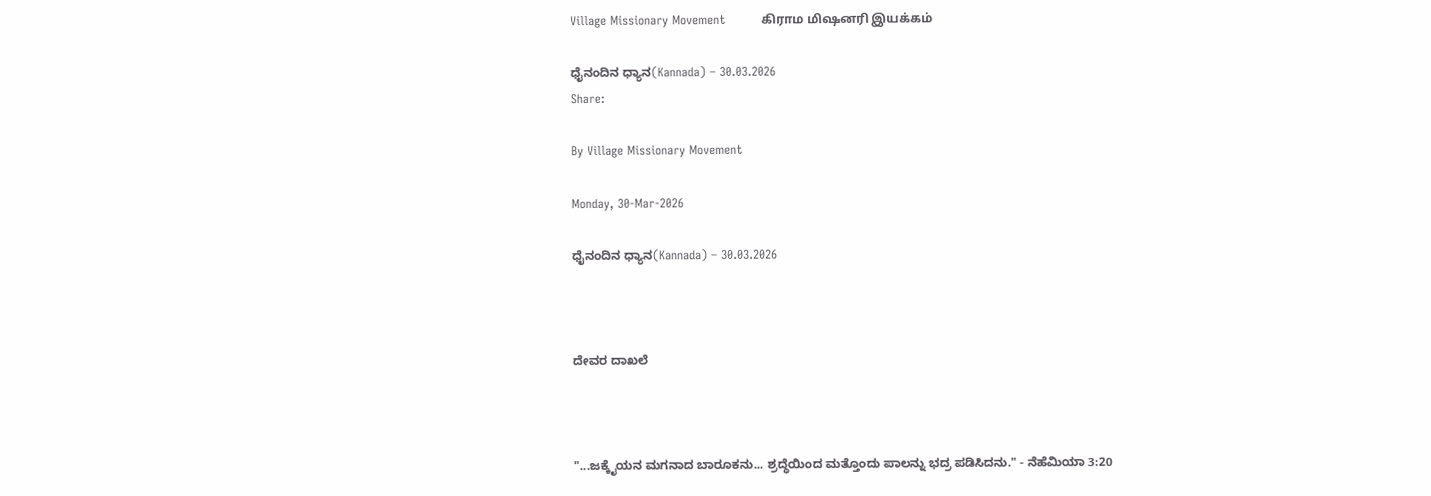Village Missionary Movement         கிராம மிஷனரி இயக்கம்

ಧೈನಂದಿನ ಧ್ಯಾನ(Kannada) – 30.03.2026
Share:

By Village Missionary Movement

Monday, 30-Mar-2026

ಧೈನಂದಿನ ಧ್ಯಾನ(Kannada) – 30.03.2026



ದೇವರ ದಾಖಲೆ



"...ಜಕ್ಕೈಯನ ಮಗನಾದ ಬಾರೂಕನು... ಶ್ರದ್ಧೆಯಿಂದ ಮತ್ತೊಂದು ಪಾಲನ್ನು ಭದ್ರ ಪಡಿಸಿದನು." - ನೆಹೆಮಿಯಾ 3:20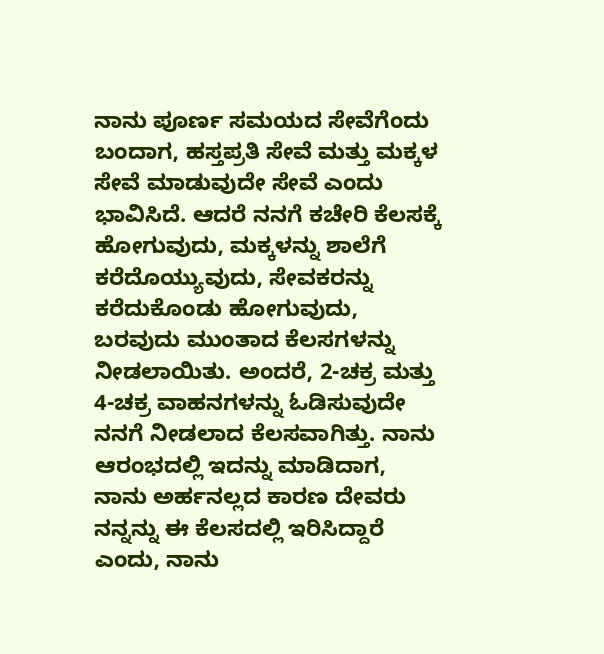ನಾನು ಪೂರ್ಣ ಸಮಯದ ಸೇವೆಗೆಂದು ಬಂದಾಗ, ಹಸ್ತಪ್ರತಿ ಸೇವೆ ಮತ್ತು ಮಕ್ಕಳ ಸೇವೆ ಮಾಡುವುದೇ ಸೇವೆ ಎಂದು ಭಾವಿಸಿದೆ. ಆದರೆ ನನಗೆ ಕಚೇರಿ ಕೆಲಸಕ್ಕೆ ಹೋಗುವುದು, ಮಕ್ಕಳನ್ನು ಶಾಲೆಗೆ ಕರೆದೊಯ್ಯುವುದು, ಸೇವಕರನ್ನು ಕರೆದುಕೊಂಡು ಹೋಗುವುದು, ಬರವುದು ಮುಂತಾದ ಕೆಲಸಗಳನ್ನು ನೀಡಲಾಯಿತು. ಅಂದರೆ, 2-ಚಕ್ರ ಮತ್ತು 4-ಚಕ್ರ ವಾಹನಗಳನ್ನು ಓಡಿಸುವುದೇ ನನಗೆ ನೀಡಲಾದ ಕೆಲಸವಾಗಿತ್ತು. ನಾನು ಆರಂಭದಲ್ಲಿ ಇದನ್ನು ಮಾಡಿದಾಗ, ನಾನು ಅರ್ಹನಲ್ಲದ ಕಾರಣ ದೇವರು ನನ್ನನ್ನು ಈ ಕೆಲಸದಲ್ಲಿ ಇರಿಸಿದ್ದಾರೆ ಎಂದು, ನಾನು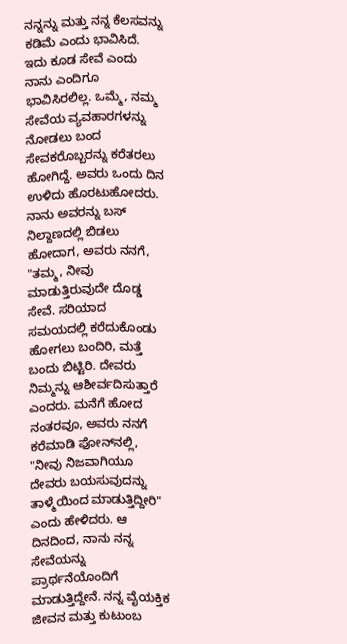ನನ್ನನ್ನು ಮತ್ತು ನನ್ನ ಕೆಲಸವನ್ನು ಕಡಿಮೆ ಎಂದು ಭಾವಿಸಿದೆ. ಇದು ಕೂಡ ಸೇವೆ ಎಂದು ನಾನು ಎಂದಿಗೂ ಭಾವಿಸಿರಲಿಲ್ಲ. ಒಮ್ಮೆ, ನಮ್ಮ ಸೇವೆಯ ವ್ಯವಹಾರಗಳನ್ನು ನೋಡಲು ಬಂದ ಸೇವಕರೊಬ್ಬರನ್ನು ಕರೆತರಲು ಹೋಗಿದ್ದೆ. ಅವರು ಒಂದು ದಿನ ಉಳಿದು ಹೊರಟುಹೋದರು. ನಾನು ಅವರನ್ನು ಬಸ್ ನಿಲ್ದಾಣದಲ್ಲಿ ಬಿಡಲು ಹೋದಾಗ, ಅವರು ನನಗೆ, "ತಮ್ಮ, ನೀವು ಮಾಡುತ್ತಿರುವುದೇ ದೊಡ್ಡ ಸೇವೆ. ಸರಿಯಾದ ಸಮಯದಲ್ಲಿ ಕರೆದುಕೊಂಡು ಹೋಗಲು ಬಂದಿರಿ, ಮತ್ತೆ ಬಂದು ಬಿಟ್ಟಿರಿ. ದೇವರು ನಿಮ್ಮನ್ನು ಆಶೀರ್ವದಿಸುತ್ತಾರೆ ಎಂದರು. ಮನೆಗೆ ಹೋದ ನಂತರವೂ, ಅವರು ನನಗೆ ಕರೆಮಾಡಿ ಫೋನ್‌ನಲ್ಲಿ, "ನೀವು ನಿಜವಾಗಿಯೂ ದೇವರು ಬಯಸುವುದನ್ನು ತಾಳ್ಮೆಯಿಂದ ಮಾಡುತ್ತಿದ್ದೀರಿ" ಎಂದು ಹೇಳಿದರು. ಆ ದಿನದಿಂದ, ನಾನು ನನ್ನ ಸೇವೆಯನ್ನು ಪ್ರಾರ್ಥನೆಯೊಂದಿಗೆ ಮಾಡುತ್ತಿದ್ದೇನೆ. ನನ್ನ ವೈಯಕ್ತಿಕ ಜೀವನ ಮತ್ತು ಕುಟುಂಬ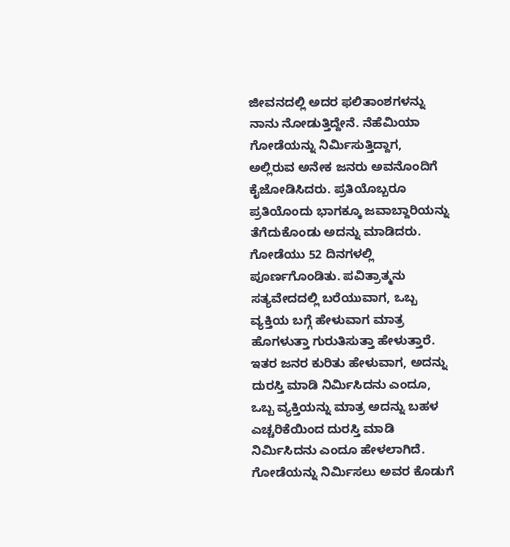ಜೀವನದಲ್ಲಿ ಅದರ ಫಲಿತಾಂಶಗಳನ್ನು ನಾನು ನೋಡುತ್ತಿದ್ದೇನೆ. ನೆಹೆಮಿಯಾ ಗೋಡೆಯನ್ನು ನಿರ್ಮಿಸುತ್ತಿದ್ದಾಗ, ಅಲ್ಲಿರುವ ಅನೇಕ ಜನರು ಅವನೊಂದಿಗೆ ಕೈಜೋಡಿಸಿದರು. ಪ್ರತಿಯೊಬ್ಬರೂ ಪ್ರತಿಯೊಂದು ಭಾಗಕ್ಕೂ ಜವಾಬ್ದಾರಿಯನ್ನು ತೆಗೆದುಕೊಂಡು ಅದನ್ನು ಮಾಡಿದರು. ಗೋಡೆಯು 52 ದಿನಗಳಲ್ಲಿ ಪೂರ್ಣಗೊಂಡಿತು. ಪವಿತ್ರಾತ್ಮನು ಸತ್ಯವೇದದಲ್ಲಿ ಬರೆಯುವಾಗ, ಒಬ್ಬ ವ್ಯಕ್ತಿಯ ಬಗ್ಗೆ ಹೇಳುವಾಗ ಮಾತ್ರ ಹೊಗಳುತ್ತಾ ಗುರುತಿಸುತ್ತಾ ಹೇಳುತ್ತಾರೆ. ಇತರ ಜನರ ಕುರಿತು ಹೇಳುವಾಗ, ಅದನ್ನು ದುರಸ್ತಿ ಮಾಡಿ ನಿರ್ಮಿಸಿದನು ಎಂದೂ, ಒಬ್ಬ ವ್ಯಕ್ತಿಯನ್ನು ಮಾತ್ರ ಅದನ್ನು ಬಹಳ ಎಚ್ಚರಿಕೆಯಿಂದ ದುರಸ್ತಿ ಮಾಡಿ ನಿರ್ಮಿಸಿದನು ಎಂದೂ ಹೇಳಲಾಗಿದೆ. ಗೋಡೆಯನ್ನು ನಿರ್ಮಿಸಲು ಅವರ ಕೊಡುಗೆ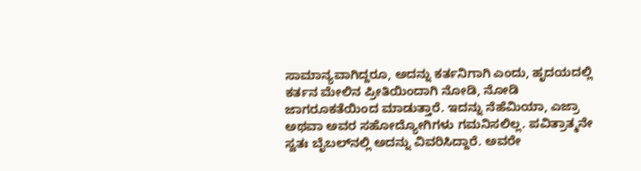ಸಾಮಾನ್ಯವಾಗಿದ್ದರೂ, ಅದನ್ನು ಕರ್ತನಿಗಾಗಿ ಎಂದು, ಹೃದಯದಲ್ಲಿ ಕರ್ತನ ಮೇಲಿನ ಪ್ರೀತಿಯಿಂದಾಗಿ ನೋಡಿ, ನೋಡಿ ಜಾಗರೂಕತೆಯಿಂದ ಮಾಡುತ್ತಾರೆ. ಇದನ್ನು ನೆಹೆಮಿಯಾ, ಎಜ್ರಾ ಅಥವಾ ಅವರ ಸಹೋದ್ಯೋಗಿಗಳು ಗಮನಿಸಲಿಲ್ಲ. ಪವಿತ್ರಾತ್ಮನೇ ಸ್ವತಃ ಬೈಬಲ್‌ನಲ್ಲಿ ಅದನ್ನು ವಿವರಿಸಿದ್ದಾರೆ. ಅವರೇ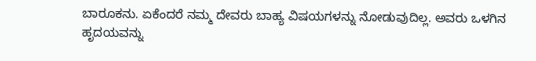ಬಾರೂಕನು. ಏಕೆಂದರೆ ನಮ್ಮ ದೇವರು ಬಾಹ್ಯ ವಿಷಯಗಳನ್ನು ನೋಡುವುದಿಲ್ಲ. ಅವರು ಒಳಗಿನ ಹೃದಯವನ್ನು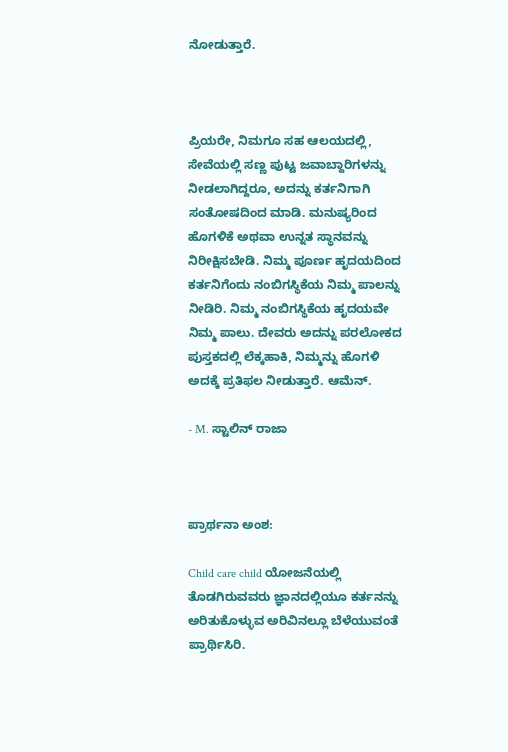ನೋಡುತ್ತಾರೆ.



ಪ್ರಿಯರೇ, ನಿಮಗೂ ಸಹ ಆಲಯದಲ್ಲಿ, ಸೇವೆಯಲ್ಲಿ ಸಣ್ಣ ಪುಟ್ಟ ಜವಾಬ್ದಾರಿಗಳನ್ನು ನೀಡಲಾಗಿದ್ದರೂ, ಅದನ್ನು ಕರ್ತನಿಗಾಗಿ ಸಂತೋಷದಿಂದ ಮಾಡಿ. ಮನುಷ್ಯರಿಂದ ಹೊಗಳಿಕೆ ಅಥವಾ ಉನ್ನತ ಸ್ಥಾನವನ್ನು ನಿರೀಕ್ಷಿಸಬೇಡಿ. ನಿಮ್ಮ ಪೂರ್ಣ ಹೃದಯದಿಂದ ಕರ್ತನಿಗೆಂದು ನಂಬಿಗಸ್ಥಿಕೆಯ ನಿಮ್ಮ ಪಾಲನ್ನು ನೀಡಿರಿ. ನಿಮ್ಮ ನಂಬಿಗಸ್ಥಿಕೆಯ ಹೃದಯವೇ ನಿಮ್ಮ ಪಾಲು. ದೇವರು ಅದನ್ನು ಪರಲೋಕದ ಪುಸ್ತಕದಲ್ಲಿ ಲೆಕ್ಕಹಾಕಿ, ನಿಮ್ಮನ್ನು ಹೊಗಳಿ ಅದಕ್ಕೆ ಪ್ರತಿಫಲ ನೀಡುತ್ತಾರೆ. ಆಮೆನ್.

- M. ಸ್ಟಾಲಿನ್ ರಾಜಾ



ಪ್ರಾರ್ಥನಾ ಅಂಶ:

Child care child ಯೋಜನೆಯಲ್ಲಿ ತೊಡಗಿರುವವರು ಜ್ಞಾನದಲ್ಲಿಯೂ ಕರ್ತನನ್ನು ಅರಿತುಕೊಳ್ಳುವ ಅರಿವಿನಲ್ಲೂ ಬೆಳೆಯುವಂತೆ ಪ್ರಾರ್ಥಿಸಿರಿ.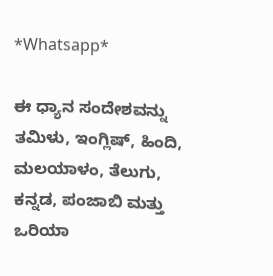*Whatsapp*

ಈ ಧ್ಯಾನ ಸಂದೇಶವನ್ನು ತಮಿಳು, ಇಂಗ್ಲಿಷ್, ಹಿಂದಿ, ಮಲಯಾಳಂ, ತೆಲುಗು, ಕನ್ನಡ, ಪಂಜಾಬಿ ಮತ್ತು ಒರಿಯಾ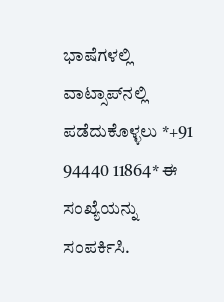ಭಾಷೆಗಳಲ್ಲಿ ವಾಟ್ಸಾಪ್‌ನಲ್ಲಿ ಪಡೆದುಕೊಳ್ಳಲು *+91 94440 11864* ಈ ಸಂಖ್ಯೆಯನ್ನು ಸಂಪರ್ಕಿಸಿ.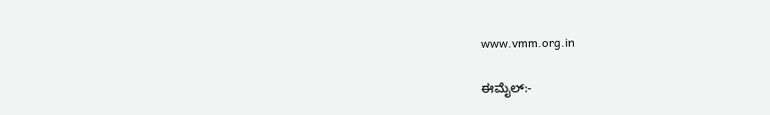www.vmm.org.in

ಈಮೈಲ್:-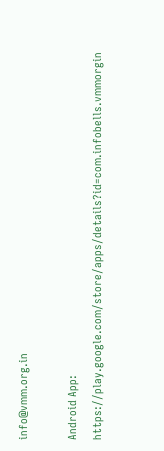info@vmm.org.in

Android App: https://play.google.com/store/apps/details?id=com.infobells.vmmorgin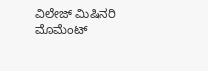ವಿಲೇಜ್ ಮಿಷಿನರಿ ಮೊಮೆಂಟ್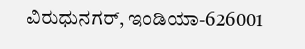ವಿರುಧುನಗರ್, ಇಂಡಿಯಾ-626001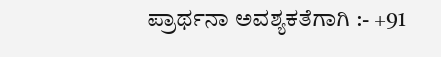ಪ್ರಾರ್ಥನಾ ಅವಶ್ಯಕತೆಗಾಗಿ :- +91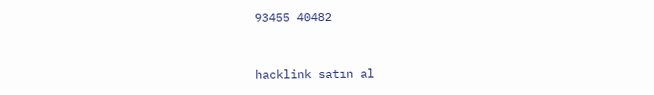93455 40482



hacklink satın al